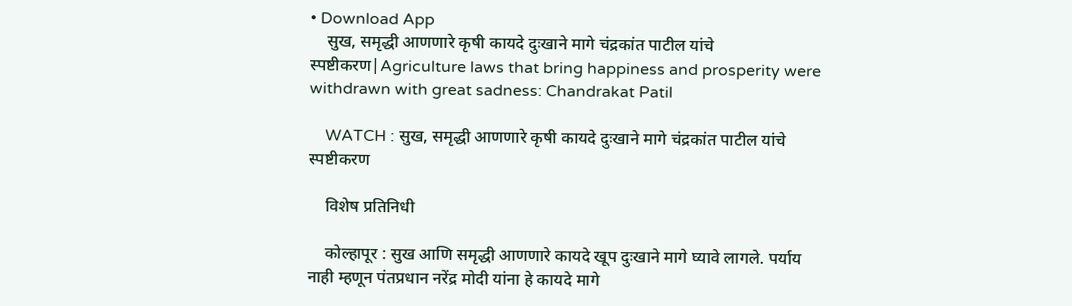• Download App
    सुख, समृद्धी आणणारे कृषी कायदे दुःखाने मागे चंद्रकांत पाटील यांचे स्पष्टीकरण|Agriculture laws that bring happiness and prosperity were withdrawn with great sadness: Chandrakat Patil

    WATCH : सुख, समृद्धी आणणारे कृषी कायदे दुःखाने मागे चंद्रकांत पाटील यांचे स्पष्टीकरण

    विशेष प्रतिनिधी

    कोल्हापूर : सुख आणि समृद्धी आणणारे कायदे खूप दुःखाने मागे घ्यावे लागले. पर्याय नाही म्हणून पंतप्रधान नरेंद्र मोदी यांना हे कायदे मागे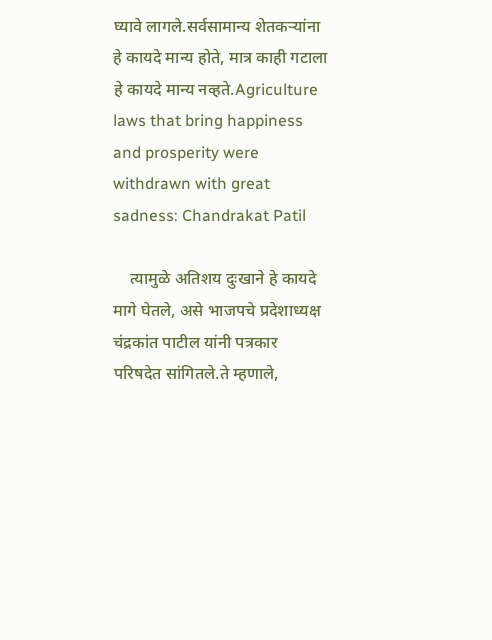घ्यावे लागले.सर्वसामान्य शेतकऱ्यांना हे कायदे मान्य होते, मात्र काही गटाला हे कायदे मान्य नव्हते.Agriculture laws that bring happiness and prosperity were withdrawn with great sadness: Chandrakat Patil

    त्यामुळे अतिशय दुःखाने हे कायदे मागे घेतले, असे भाजपचे प्रदेशाध्यक्ष चंद्रकांत पाटील यांनी पत्रकार परिषदेत सांगितले.ते म्हणाले,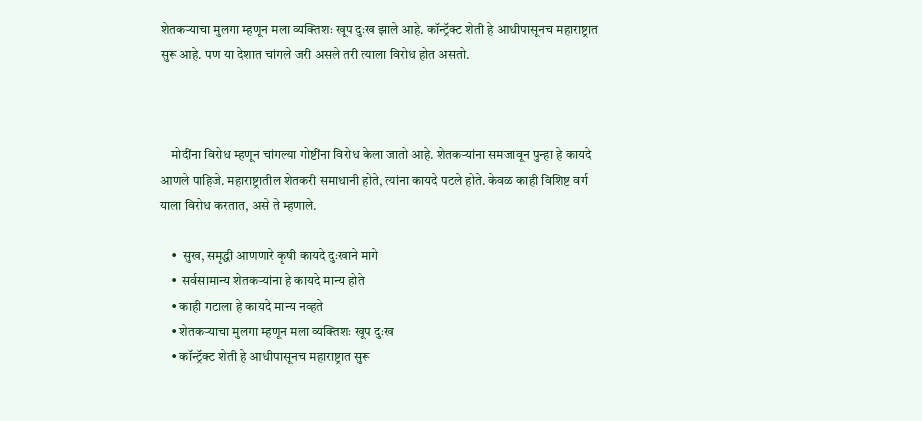शेतकऱ्याचा मुलगा म्हणून मला व्यक्तिशः खूप दुःख झाले आहे. कॉन्ट्रॅक्ट शेती हे आधीपासूनच महाराष्ट्रात सुरू आहे. पण या देशात चांगले जरी असले तरी त्याला विरोध होत असतो.



    मोदींना विरोध म्हणून चांगल्या गोष्टींना विरोध केला जातो आहे. शेतकऱ्यांना समजावून पुन्हा हे कायदे आणले पाहिजे. महाराष्ट्रातील शेतकरी समाधानी होते, त्यांना कायदे पटले होते. केवळ काही विशिष्ट वर्ग याला विरोध करतात, असे ते म्हणाले.

    •  सुख, समृद्धी आणणारे कृषी कायदे दुःखाने मागे
    •  सर्वसामान्य शेतकऱ्यांना हे कायदे मान्य होते
    • काही गटाला हे कायदे मान्य नव्हते
    • शेतकऱ्याचा मुलगा म्हणून मला व्यक्तिशः खूप दुःख
    • कॉन्ट्रॅक्ट शेती हे आधीपासूनच महाराष्ट्रात सुरू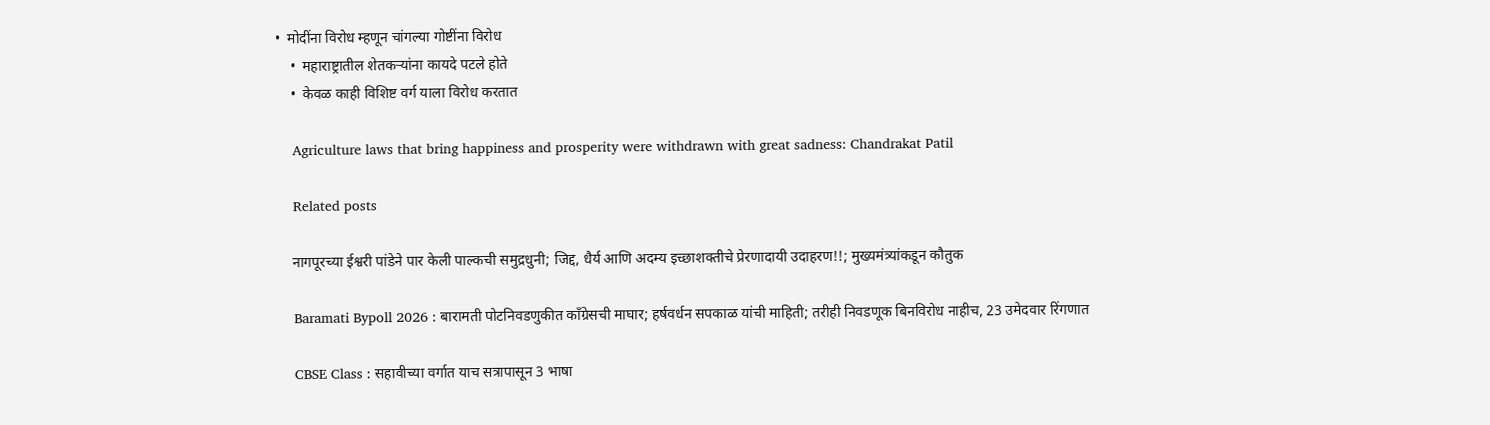•  मोदींना विरोध म्हणून चांगल्या गोष्टींना विरोध
    •  महाराष्ट्रातील शेतकऱ्यांना कायदे पटले होते
    •  केवळ काही विशिष्ट वर्ग याला विरोध करतात

    Agriculture laws that bring happiness and prosperity were withdrawn with great sadness: Chandrakat Patil

    Related posts

    नागपूरच्या ईश्वरी पांडेने पार केली पाल्कची समुद्रधुनी; जिद्द, धैर्य आणि अदम्य इच्छाशक्तीचे प्रेरणादायी उदाहरण!!; मुख्यमंत्र्यांकडून कौतुक

    Baramati Bypoll 2026 : बारामती पोटनिवडणुकीत काँग्रेसची माघार; हर्षवर्धन सपकाळ यांची माहिती; तरीही निवडणूक बिनविरोध नाहीच, 23 उमेदवार रिंगणात

    CBSE Class : सहावीच्या वर्गात याच सत्रापासून 3 भाषा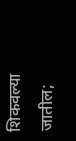शिकवल्या जातील;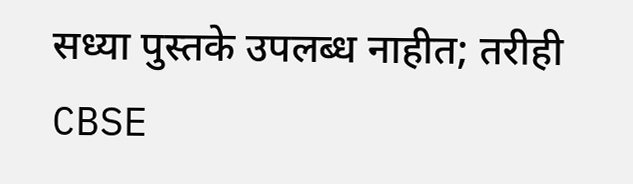सध्या पुस्तके उपलब्ध नाहीत; तरीही CBSE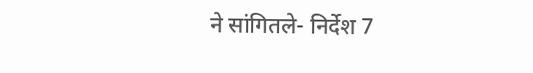ने सांगितले- निर्देश 7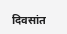दिवसांत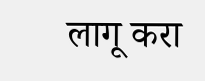लागू करा